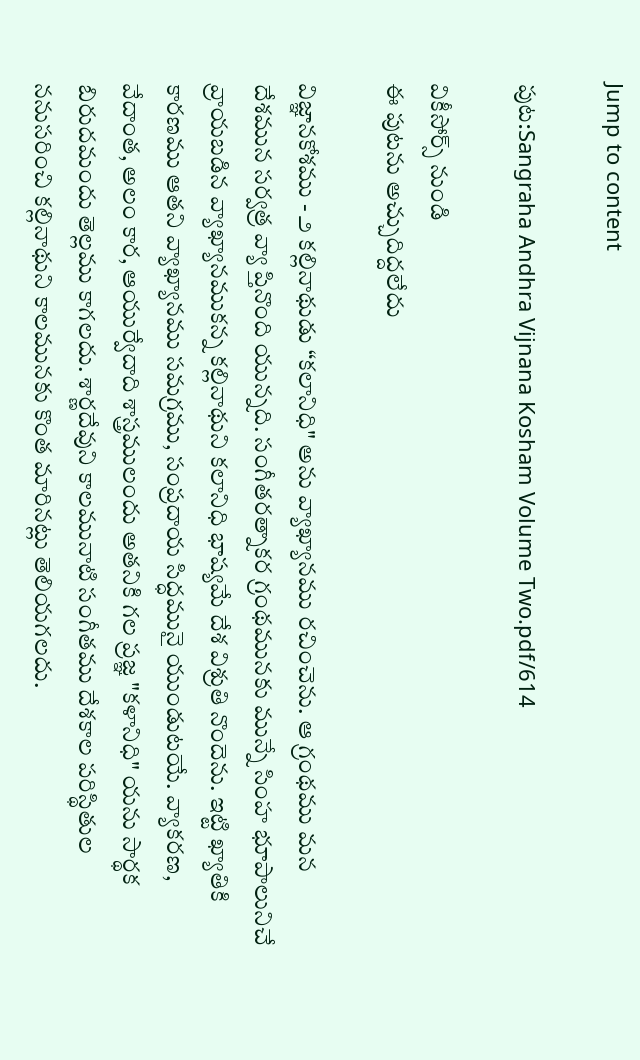Jump to content

పుట:Sangraha Andhra Vijnana Kosham Volume Two.pdf/614

వికీసోర్స్ నుండి
ఈ పుటను అచ్చుదిద్దలేదు

విజ్ఞానకోశము - ౨ కల్లినాథుడు “కలానిధి" అను వ్యాఖ్యానము రచించెను. ఆ గ్రంథము మన దేశమున సర్వత్ర వ్యా ప్తినొంది యున్నది. సంగీతరత్నాకర గ్రంథమునకు మున్నే సింహ భూపాలునిచే వ్రాయబడిన వ్యాఖ్యానముకన్న కల్లినాథుని కలానిధి భాష్యమే దేశ విశ్రుతి నొందెను. ఇట్టి ఖ్యాతికి కారణము ఆతని వ్యాఖ్యానము సమగ్రము, సంప్రదాయ సిద్ధమునై యుండుటయే. వ్యాకరణ, వేదాంత, అలం కార, ఆయుర్వేదాది శాస్త్రములందు అతనికి గల ప్రజ్ఞ "కళానిధి" యను సార్థక బిరుదమందు తెల్లము కాగలదు. శార్ణదేవుని కాలమునాటి సంగీతము దేశకాల పరిస్థితుల ననుసరించి కల్లినాథుని కాలమునకు కొంత మారినట్లు తెలియగలదు.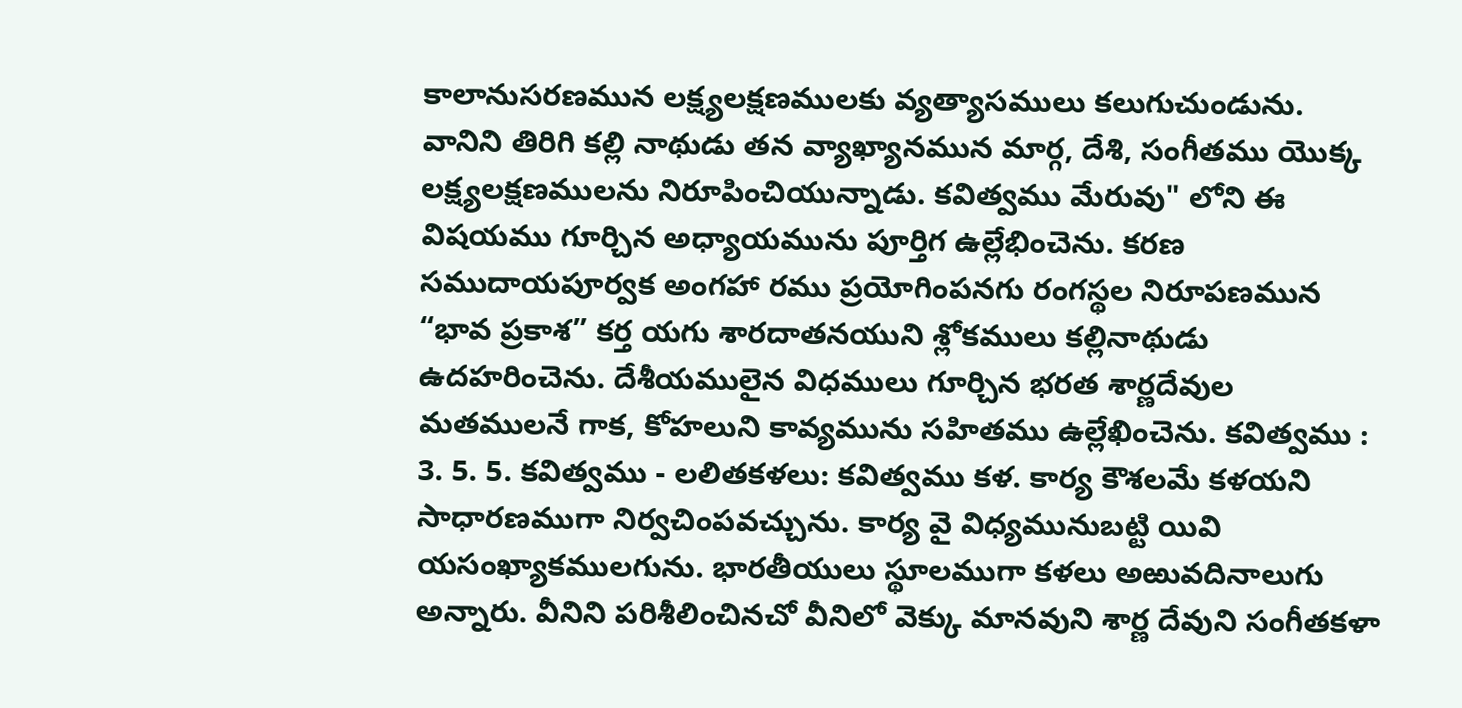కాలానుసరణమున లక్ష్యలక్షణములకు వ్యత్యాసములు కలుగుచుండును. వానిని తిరిగి కల్లి నాథుడు తన వ్యాఖ్యానమున మార్గ, దేశి, సంగీతము యొక్క లక్ష్యలక్షణములను నిరూపించియున్నాడు. కవిత్వము మేరువు" లోని ఈ విషయము గూర్చిన అధ్యాయమును పూర్తిగ ఉల్లేభించెను. కరణ సముదాయపూర్వక అంగహా రము ప్రయోగింపనగు రంగస్థల నిరూపణమున “భావ ప్రకాశ” కర్త యగు శారదాతనయుని శ్లోకములు కల్లినాథుడు ఉదహరించెను. దేశీయములైన విధములు గూర్చిన భరత శార్ణదేవుల మతములనే గాక, కోహలుని కావ్యమును సహితము ఉల్లేఖించెను. కవిత్వము : 3. 5. 5. కవిత్వము - లలితకళలు: కవిత్వము కళ. కార్య కౌశలమే కళయని సాధారణముగా నిర్వచింపవచ్చును. కార్య వై విధ్యమునుబట్టి యివి యసంఖ్యాకములగును. భారతీయులు స్థూలముగా కళలు అఱువదినాలుగు అన్నారు. వీనిని పరిశీలించినచో వీనిలో వెక్కు మానవుని శార్ణ దేవుని సంగీతకళా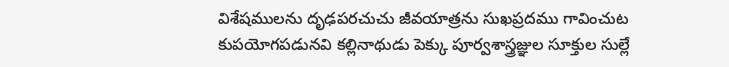విశేషములను దృఢపరచుచు జీవయాత్రను సుఖప్రదము గావించుట కుపయోగపడునవి కల్లినాథుడు పెక్కు పూర్వశాస్త్రజ్ఞుల సూక్తుల సుల్లే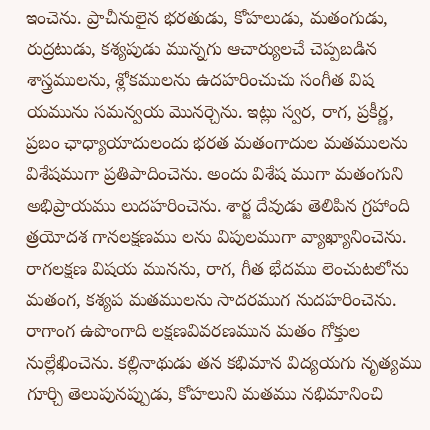ఇంచెను. ప్రాచీనులైన భరతుడు, కోహలుడు, మతంగుడు, రుద్రటుడు, కశ్యపుడు మున్నగు ఆచార్యులచే చెప్పబడిన శాస్త్రములను, శ్లోకములను ఉదహరించుచు సంగీత విష యమును సమన్వయ మొనర్చెను. ఇట్లు స్వర, రాగ, ప్రకీర్ణ, ప్రబం ఛాధ్యాయాదులందు భరత మతంగాదుల మతములను విశేషముగా ప్రతిపాదించెను. అందు విశేష ముగా మతంగుని అభిప్రాయము లుదహరించెను. శార్జ దేవుడు తెలిపిన గ్రహాంది త్రయోదశ గానలక్షణము లను విపులముగా వ్యాఖ్యానించెను. రాగలక్షణ విషయ మునను, రాగ, గీత భేదము లెంచుటలోను మతంగ, కశ్యప మతములను సాదరముగ నుదహరించెను. రాగాంగ ఉపొంగాది లక్షణవివరణమున మతం గోక్తుల నుల్లేఖించెను. కల్లినాథుడు తన కభిమాన విద్యయగు నృత్యము గూర్చి తెలుపునప్పుడు, కోహలుని మతము నభిమానించి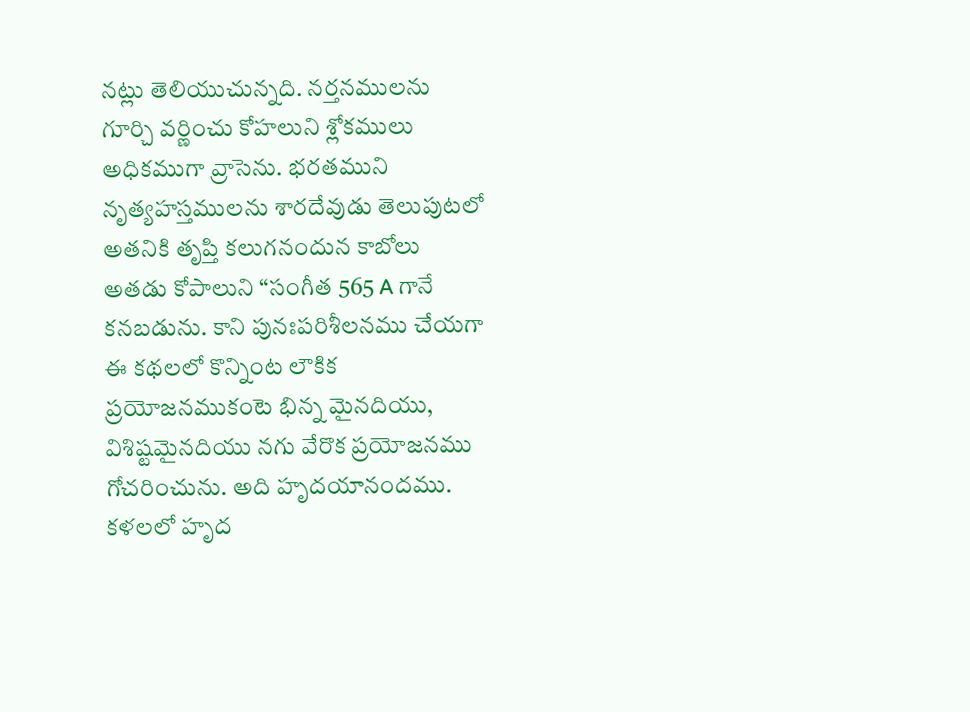నట్లు తెలియుచున్నది. నర్తనములను గూర్చి వర్ణించు కోహలుని శ్లోకములు అధికముగా వ్రాసెను. భరతముని నృత్యహస్తములను శారదేవుడు తెలుపుటలో అతనికి తృప్తి కలుగనందున కాబోలు అతడు కోపాలుని “సంగీత 565 A గానే కనబడును. కాని పునఃపరిశీలనము చేయగా ఈ కథలలో కొన్నింట లౌకిక ప్రయోజనముకంటె భిన్న మైనదియు, విశిష్టమైనదియు నగు వేరొక ప్రయోజనము గోచరించును. అది హృదయానందము. కళలలో హృద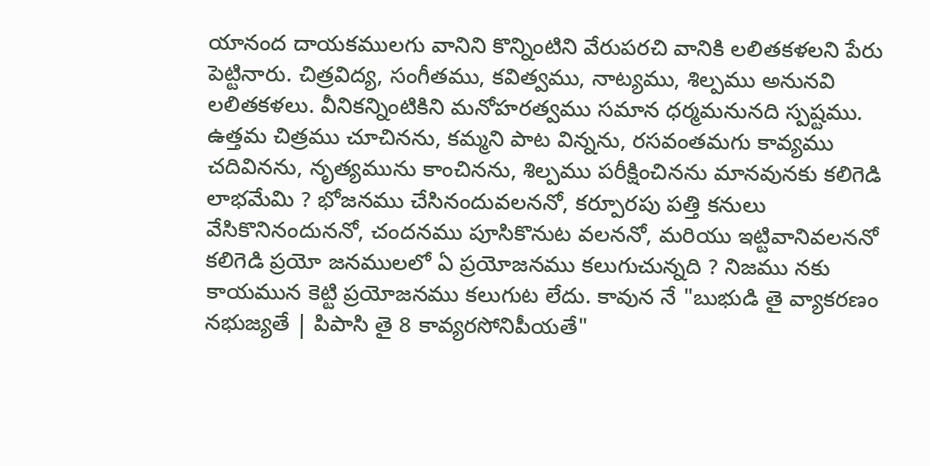యానంద దాయకములగు వానిని కొన్నింటిని వేరుపరచి వానికి లలితకళలని పేరు పెట్టినారు. చిత్రవిద్య, సంగీతము, కవిత్వము, నాట్యము, శిల్పము అనునవి లలితకళలు. వీనికన్నింటికిని మనోహరత్వము సమాన ధర్మమనునది స్పష్టము. ఉత్తమ చిత్రము చూచినను, కమ్మని పాట విన్నను, రసవంతమగు కావ్యము చదివినను, నృత్యమును కాంచినను, శిల్పము పరీక్షించినను మానవునకు కలిగెడి లాభమేమి ? భోజనము చేసినందువలననో, కర్పూరపు పత్తి కనులు వేసికొనినందుననో, చందనము పూసికొనుట వలననో, మరియు ఇట్టివానివలననో కలిగెడి ప్రయో జనములలో ఏ ప్రయోజనము కలుగుచున్నది ? నిజము నకు కాయమున కెట్టి ప్రయోజనము కలుగుట లేదు. కావున నే "బుభుడి తై వ్యాకరణం నభుజ్యతే | పిపాసి తై 8 కావ్యరసోనిపీయతే"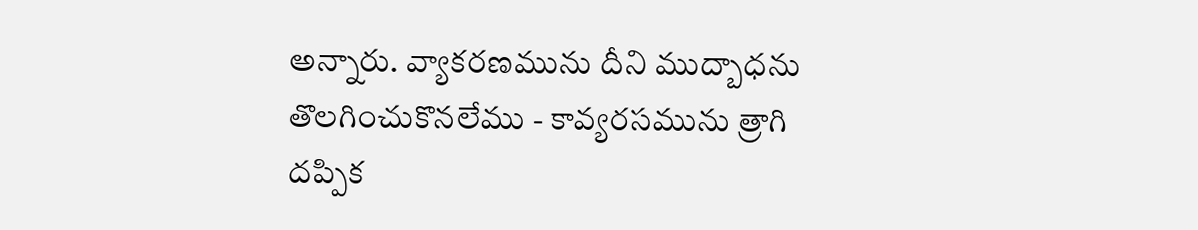అన్నారు. వ్యాకరణమును దీని ముద్బాధను తొలగించుకొనలేము - కావ్యరసమును త్రాగి దప్పిక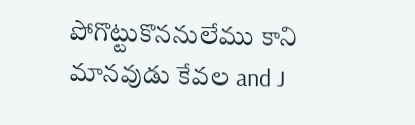పోగొట్టుకొననులేము కాని మానవుడు కేవల and J